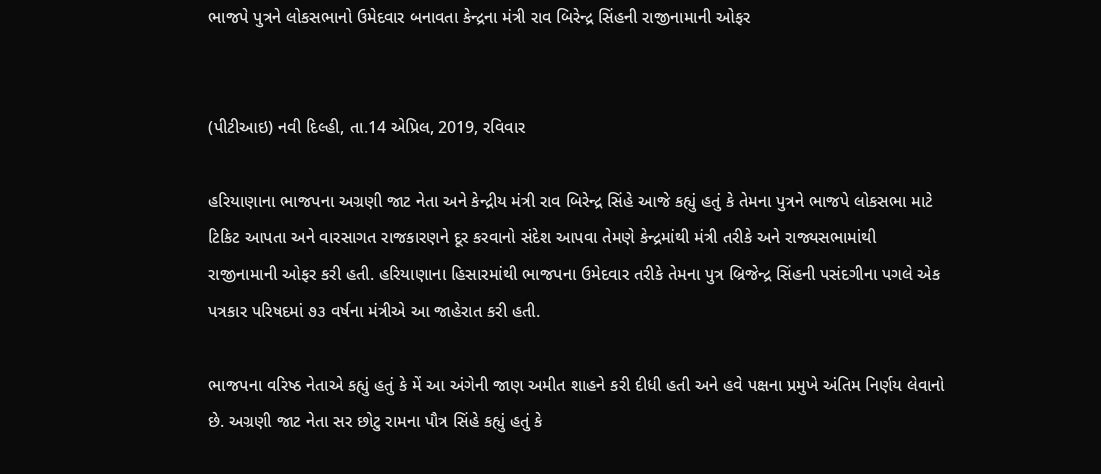ભાજપે પુત્રને લોકસભાનો ઉમેદવાર બનાવતા કેન્દ્રના મંત્રી રાવ બિરેન્દ્ર સિંહની રાજીનામાની ઓફર


(પીટીઆઇ) નવી દિલ્હી, તા.14 એપ્રિલ, 2019, રવિવાર

હરિયાણાના ભાજપના અગ્રણી જાટ નેતા અને કેન્દ્રીય મંત્રી રાવ બિરેન્દ્ર સિંહે આજે કહ્યું હતું કે તેમના પુત્રને ભાજપે લોકસભા માટે ટિકિટ આપતા અને વારસાગત રાજકારણને દૂર કરવાનો સંદેશ આપવા તેમણે કેન્દ્રમાંથી મંત્રી તરીકે અને રાજ્યસભામાંથી રાજીનામાની ઓફર કરી હતી. હરિયાણાના હિસારમાંથી ભાજપના ઉમેદવાર તરીકે તેમના પુત્ર બ્રિજેન્દ્ર સિંહની પસંદગીના પગલે એક પત્રકાર પરિષદમાં ૭૩ વર્ષના મંત્રીએ આ જાહેરાત કરી હતી.

ભાજપના વરિષ્ઠ નેતાએ કહ્યું હતું કે મેં આ અંગેની જાણ અમીત શાહને કરી દીધી હતી અને હવે પક્ષના પ્રમુખે અંતિમ નિર્ણય લેવાનો છે. અગ્રણી જાટ નેતા સર છોટુ રામના પૌત્ર સિંહે કહ્યું હતું કે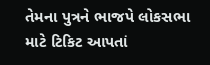તેમના પુત્રને ભાજપે લોકસભા માટે ટિકિટ આપતાં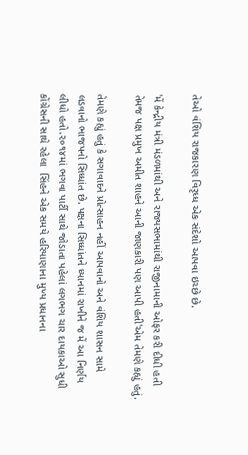તેઓ વંશિય રાજકારણ વિરૃધ્ધ એક સંદેશો આપવા ઇચ્છે છે.

'મેં કેન્દ્રીય મંત્રી મંડળમાંથી અને રાજ્યસભામાંથી રાજીનામાની ઓફર કરી દીધી હતી તેમજ પક્ષ પ્રમુખ અમીત શાહને આની જાણકારી પણ આપી હતી'એમ તેમણે કહ્યું હતું.

તેમણે કહ્યું હતું કે સગાવાદને પ્રોત્સાહન નહીં આપવાનો અને વંશિય શાસન સામે લડવાનો ભાજપનો સિધ્ધાંત છે. પક્ષના સિધ્ધાંતને ધ્યાનમાં રાખીને જ મેં આ નિર્ણય લીધો હતો.૨૦૧૪માં ભગવા પાર્ટી સાથે જોડાતા પહેલાં લગભગ ચાર દાયકાઓ સુધી કોંગ્રેસની સાથે રહેલા  સિંહને એક સમયે હરિયાણાના મુખ્ય પ્રધાનના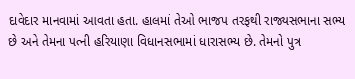દાવેદાર માનવામાં આવતા હતા. હાલમાં તેઓ ભાજપ તરફથી રાજ્યસભાના સભ્ય છે અને તેમના પત્ની હરિયાણા વિધાનસભામાં ધારાસભ્ય છે. તેમનો પુત્ર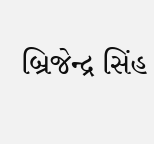બ્રિજેન્દ્ર સિંહ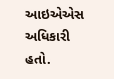આઇએએસ અધિકારી હતો.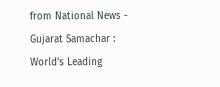from National News - Gujarat Samachar : World's Leading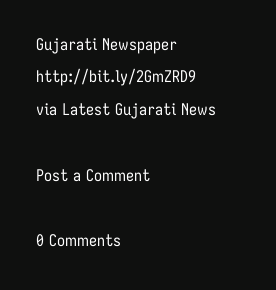Gujarati Newspaper http://bit.ly/2GmZRD9
via Latest Gujarati News

Post a Comment

0 Comments